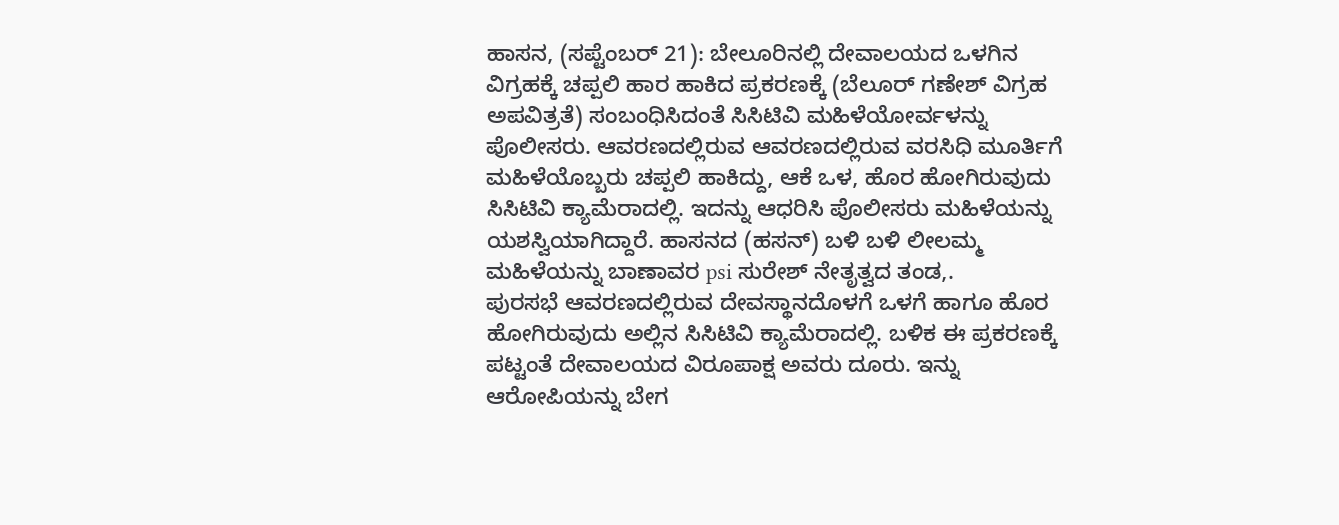ಹಾಸನ, (ಸಪ್ಟೆಂಬರ್ 21): ಬೇಲೂರಿನಲ್ಲಿ ದೇವಾಲಯದ ಒಳಗಿನ ವಿಗ್ರಹಕ್ಕೆ ಚಪ್ಪಲಿ ಹಾರ ಹಾಕಿದ ಪ್ರಕರಣಕ್ಕೆ (ಬೆಲೂರ್ ಗಣೇಶ್ ವಿಗ್ರಹ ಅಪವಿತ್ರತೆ) ಸಂಬಂಧಿಸಿದಂತೆ ಸಿಸಿಟಿವಿ ಮಹಿಳೆಯೋರ್ವಳನ್ನು ಪೊಲೀಸರು. ಆವರಣದಲ್ಲಿರುವ ಆವರಣದಲ್ಲಿರುವ ವರಸಿಧಿ ಮೂರ್ತಿಗೆ ಮಹಿಳೆಯೊಬ್ಬರು ಚಪ್ಪಲಿ ಹಾಕಿದ್ದು, ಆಕೆ ಒಳ, ಹೊರ ಹೋಗಿರುವುದು ಸಿಸಿಟಿವಿ ಕ್ಯಾಮೆರಾದಲ್ಲಿ. ಇದನ್ನು ಆಧರಿಸಿ ಪೊಲೀಸರು ಮಹಿಳೆಯನ್ನು ಯಶಸ್ವಿಯಾಗಿದ್ದಾರೆ. ಹಾಸನದ (ಹಸನ್) ಬಳಿ ಬಳಿ ಲೀಲಮ್ಮ ಮಹಿಳೆಯನ್ನು ಬಾಣಾವರ psi ಸುರೇಶ್ ನೇತೃತ್ವದ ತಂಡ,.
ಪುರಸಭೆ ಆವರಣದಲ್ಲಿರುವ ದೇವಸ್ಥಾನದೊಳಗೆ ಒಳಗೆ ಹಾಗೂ ಹೊರ ಹೋಗಿರುವುದು ಅಲ್ಲಿನ ಸಿಸಿಟಿವಿ ಕ್ಯಾಮೆರಾದಲ್ಲಿ. ಬಳಿಕ ಈ ಪ್ರಕರಣಕ್ಕೆ ಪಟ್ಟಂತೆ ದೇವಾಲಯದ ವಿರೂಪಾಕ್ಷ ಅವರು ದೂರು. ಇನ್ನು ಆರೋಪಿಯನ್ನು ಬೇಗ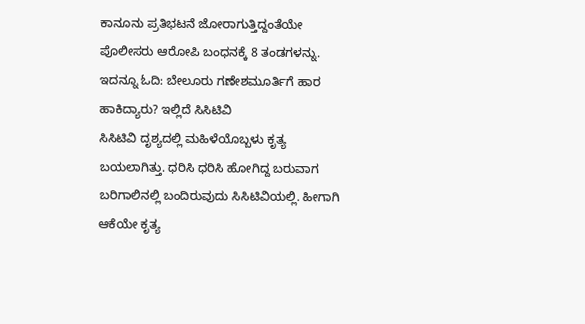ಕಾನೂನು ಪ್ರತಿಭಟನೆ ಜೋರಾಗುತ್ತಿದ್ದಂತೆಯೇ ಪೊಲೀಸರು ಆರೋಪಿ ಬಂಧನಕ್ಕೆ 8 ತಂಡಗಳನ್ನು.
ಇದನ್ನೂ ಓದಿ: ಬೇಲೂರು ಗಣೇಶಮೂರ್ತಿಗೆ ಹಾರ ಹಾಕಿದ್ಯಾರು? ಇಲ್ಲಿದೆ ಸಿಸಿಟಿವಿ
ಸಿಸಿಟಿವಿ ದೃಶ್ಯದಲ್ಲಿ ಮಹಿಳೆಯೊಬ್ಬಳು ಕೃತ್ಯ ಬಯಲಾಗಿತ್ತು. ಧರಿಸಿ ಧರಿಸಿ ಹೋಗಿದ್ದ ಬರುವಾಗ ಬರಿಗಾಲಿನಲ್ಲಿ ಬಂದಿರುವುದು ಸಿಸಿಟಿವಿಯಲ್ಲಿ. ಹೀಗಾಗಿ ಆಕೆಯೇ ಕೃತ್ಯ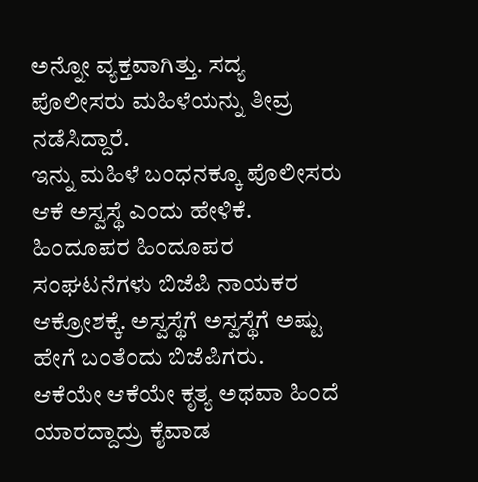ಅನ್ನೋ ವ್ಯಕ್ತವಾಗಿತ್ತು. ಸದ್ಯ ಪೊಲೀಸರು ಮಹಿಳೆಯನ್ನು ತೀವ್ರ ನಡೆಸಿದ್ದಾರೆ.
ಇನ್ನು ಮಹಿಳೆ ಬಂಧನಕ್ಕೂ ಪೊಲೀಸರು ಆಕೆ ಅಸ್ವಸ್ಥೆ ಎಂದು ಹೇಳಿಕೆ. ಹಿಂದೂಪರ ಹಿಂದೂಪರ ಸಂಘಟನೆಗಳು ಬಿಜೆಪಿ ನಾಯಕರ ಆಕ್ರೋಶಕ್ಕೆ. ಅಸ್ವಸ್ಥೆಗೆ ಅಸ್ವಸ್ಥೆಗೆ ಅಷ್ಟು ಹೇಗೆ ಬಂತೆಂದು ಬಿಜೆಪಿಗರು.
ಆಕೆಯೇ ಆಕೆಯೇ ಕೃತ್ಯ ಅಥವಾ ಹಿಂದೆ ಯಾರದ್ದಾದ್ರು ಕೈವಾಡ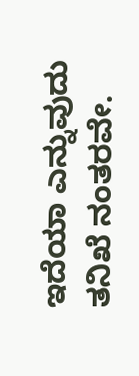ಇದೆಯಾ ಎನ್ನುವುದು ತನಿಖೆ ನಂತರವೇ.